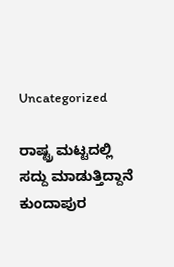Uncategorized

ರಾಷ್ಟ್ರ ಮಟ್ಟದಲ್ಲಿ ಸದ್ದು ಮಾಡುತ್ತಿದ್ದಾನೆ ಕುಂದಾಪುರ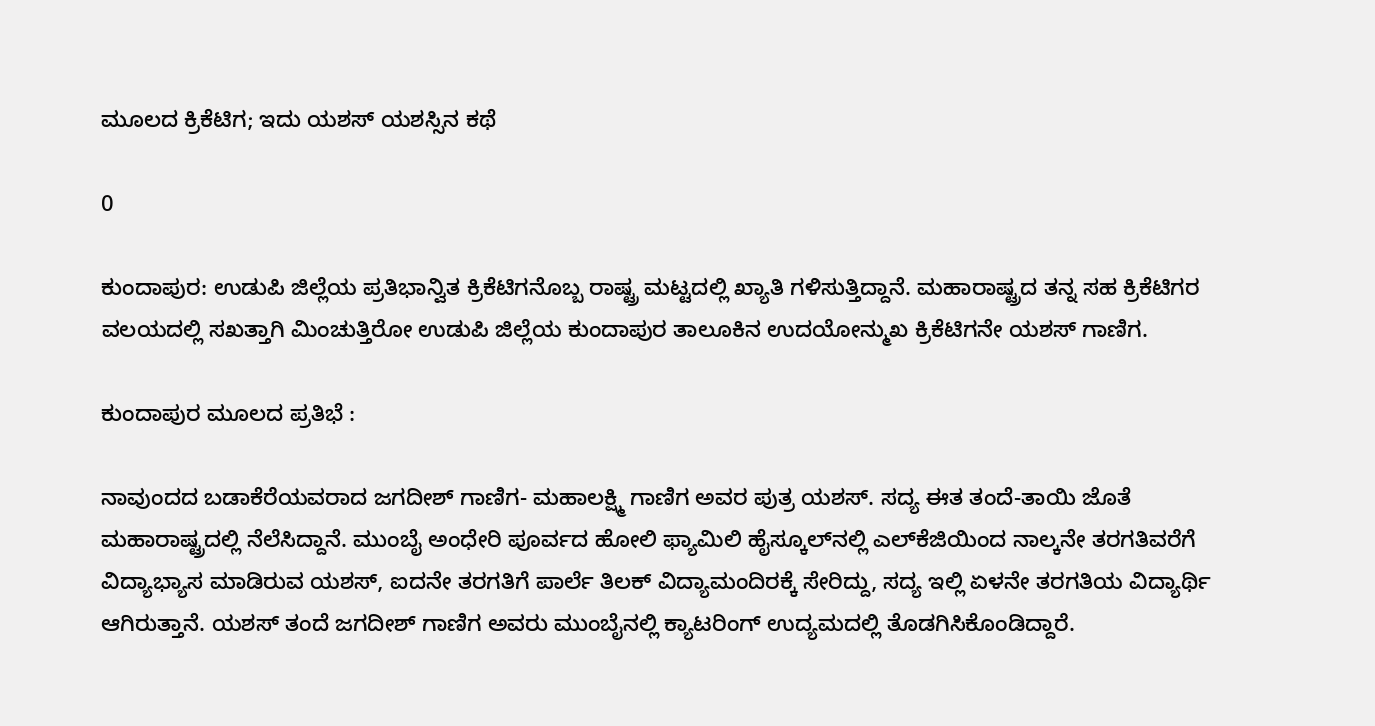ಮೂಲದ ಕ್ರಿಕೆಟಿಗ; ಇದು ಯಶಸ್ ಯಶಸ್ಸಿನ ಕಥೆ

0

ಕುಂದಾಪುರ: ಉಡುಪಿ ಜಿಲ್ಲೆಯ ಪ್ರತಿಭಾನ್ವಿತ ಕ್ರಿಕೆಟಿಗನೊಬ್ಬ ರಾಷ್ಟ್ರ ಮಟ್ಟದಲ್ಲಿ ಖ್ಯಾತಿ ಗಳಿಸುತ್ತಿದ್ದಾನೆ. ಮಹಾರಾಷ್ಟ್ರದ ತನ್ನ ಸಹ ಕ್ರಿಕೆಟಿಗರ ವಲಯದಲ್ಲಿ ಸಖತ್ತಾಗಿ ಮಿಂಚುತ್ತಿರೋ ಉಡುಪಿ ಜಿಲ್ಲೆಯ ಕುಂದಾಪುರ ತಾಲೂಕಿನ ಉದಯೋನ್ಮುಖ ಕ್ರಿಕೆಟಿಗನೇ ಯಶಸ್ ಗಾಣಿಗ.

ಕುಂದಾಪುರ ಮೂಲದ ಪ್ರತಿಭೆ :

ನಾವುಂದದ ಬಡಾಕೆರೆಯವರಾದ ಜಗದೀಶ್ ಗಾಣಿಗ- ಮಹಾಲಕ್ಷ್ಮಿ ಗಾಣಿಗ ಅವರ ಪುತ್ರ ಯಶಸ್. ಸದ್ಯ ಈತ ತಂದೆ-ತಾಯಿ ಜೊತೆ ಮಹಾರಾಷ್ಟ್ರದಲ್ಲಿ ನೆಲೆಸಿದ್ದಾನೆ. ಮುಂಬೈ ಅಂಧೇರಿ ಪೂರ್ವದ ಹೋಲಿ ಫ್ಯಾಮಿಲಿ ಹೈಸ್ಕೂಲ್‌ನಲ್ಲಿ ಎಲ್‌ಕೆಜಿಯಿಂದ ನಾಲ್ಕನೇ ತರಗತಿವರೆಗೆ ವಿದ್ಯಾಭ್ಯಾಸ ಮಾಡಿರುವ ಯಶಸ್, ಐದನೇ ತರಗತಿಗೆ ಪಾರ್ಲೆ ತಿಲಕ್ ವಿದ್ಯಾಮಂದಿರಕ್ಕೆ ಸೇರಿದ್ದು, ಸದ್ಯ ಇಲ್ಲಿ ಏಳನೇ ತರಗತಿಯ ವಿದ್ಯಾರ್ಥಿ ಆಗಿರುತ್ತಾನೆ. ಯಶಸ್ ತಂದೆ ಜಗದೀಶ್ ಗಾಣಿಗ ಅವರು ಮುಂಬೈನಲ್ಲಿ ಕ್ಯಾಟರಿಂಗ್ ಉದ್ಯಮದಲ್ಲಿ ತೊಡಗಿಸಿಕೊಂಡಿದ್ದಾರೆ.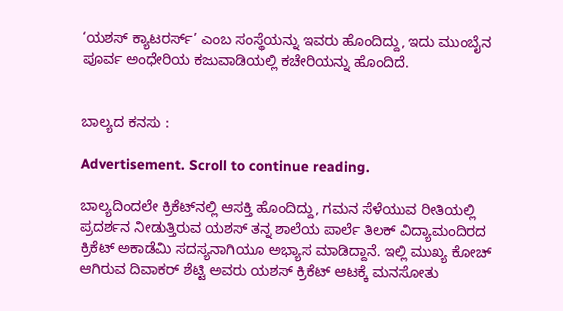‘ಯಶಸ್ ಕ್ಯಾಟರರ್ಸ್’ ಎಂಬ ಸಂಸ್ಥೆಯನ್ನು ಇವರು ಹೊಂದಿದ್ದು, ಇದು ಮುಂಬೈನ ಪೂರ್ವ ಅಂಧೇರಿಯ ಕಜುವಾಡಿಯಲ್ಲಿ ಕಚೇರಿಯನ್ನು ಹೊಂದಿದೆ.


ಬಾಲ್ಯದ ಕನಸು :

Advertisement. Scroll to continue reading.

ಬಾಲ್ಯದಿಂದಲೇ ಕ್ರಿಕೆಟ್‌ನಲ್ಲಿ ಆಸಕ್ತಿ ಹೊಂದಿದ್ದು, ಗಮನ ಸೆಳೆಯುವ ರೀತಿಯಲ್ಲಿ ಪ್ರದರ್ಶನ ನೀಡುತ್ತಿರುವ ಯಶಸ್ ತನ್ನ ಶಾಲೆಯ ಪಾರ್ಲೆ ತಿಲಕ್ ವಿದ್ಯಾಮಂದಿರದ ಕ್ರಿಕೆಟ್ ಅಕಾಡೆಮಿ ಸದಸ್ಯನಾಗಿಯೂ ಅಭ್ಯಾಸ ಮಾಡಿದ್ದಾನೆ. ಇಲ್ಲಿ ಮುಖ್ಯ ಕೋಚ್ ಆಗಿರುವ ದಿವಾಕರ್ ಶೆಟ್ಟಿ ಅವರು ಯಶಸ್ ಕ್ರಿಕೆಟ್ ಆಟಕ್ಕೆ ಮನಸೋತು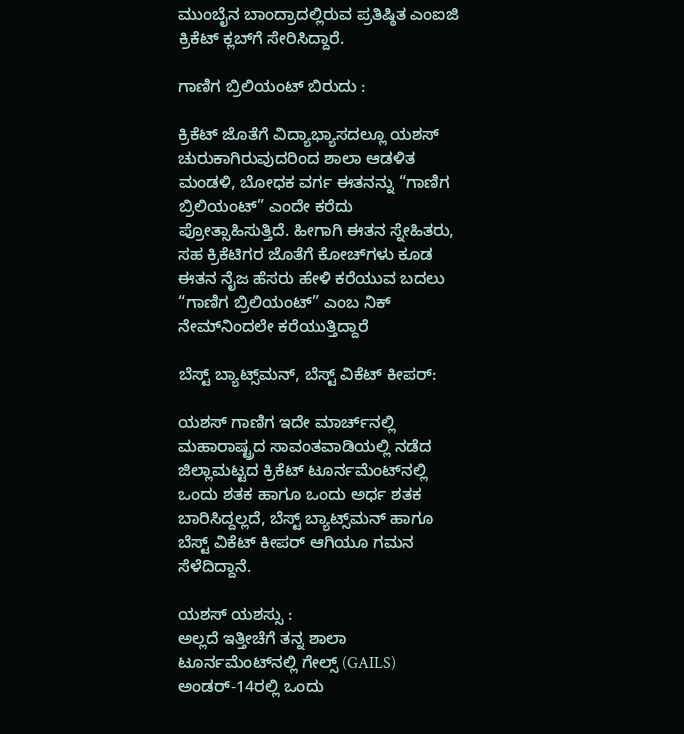ಮುಂಬೈನ ಬಾಂದ್ರಾದಲ್ಲಿರುವ ಪ್ರತಿಷ್ಠಿತ ಎಂಐಜಿ ಕ್ರಿಕೆಟ್ ಕ್ಲಬ್‌ಗೆ ಸೇರಿಸಿದ್ದಾರೆ.

ಗಾಣಿಗ ಬ್ರಿಲಿಯಂಟ್ ಬಿರುದು :

ಕ್ರಿಕೆಟ್‌ ಜೊತೆಗೆ ವಿದ್ಯಾಭ್ಯಾಸದಲ್ಲೂ ಯಶಸ್ ಚುರುಕಾಗಿರುವುದರಿಂದ ಶಾಲಾ ಆಡಳಿತ ಮಂಡಳಿ, ಬೋಧಕ ವರ್ಗ ಈತನನ್ನು “ಗಾಣಿಗ ಬ್ರಿಲಿಯಂಟ್” ಎಂದೇ ಕರೆದು ಪ್ರೋತ್ಸಾಹಿಸುತ್ತಿದೆ. ಹೀಗಾಗಿ ಈತನ ಸ್ನೇಹಿತರು, ಸಹ ಕ್ರಿಕೆಟಿಗರ ಜೊತೆಗೆ ಕೋಚ್‌ಗಳು ಕೂಡ ಈತನ ನೈಜ ಹೆಸರು ಹೇಳಿ ಕರೆಯುವ ಬದಲು “ಗಾಣಿಗ ಬ್ರಿಲಿಯಂಟ್” ಎಂಬ ನಿಕ್ ನೇಮ್‌ನಿಂದಲೇ ಕರೆಯುತ್ತಿದ್ದಾರೆ

ಬೆಸ್ಟ್ ಬ್ಯಾಟ್ಸ್‌ಮನ್, ಬೆಸ್ಟ್ ವಿಕೆಟ್ ಕೀಪರ್:

ಯಶಸ್ ಗಾಣಿಗ ಇದೇ ಮಾರ್ಚ್‌ನಲ್ಲಿ ಮಹಾರಾಷ್ಟ್ರದ ಸಾವಂತವಾಡಿಯಲ್ಲಿ ನಡೆದ ಜಿಲ್ಲಾಮಟ್ಟದ ಕ್ರಿಕೆಟ್ ಟೂರ್ನಮೆಂಟ್‌ನಲ್ಲಿ ಒಂದು ಶತಕ ಹಾಗೂ ಒಂದು ಅರ್ಧ ಶತಕ ಬಾರಿಸಿದ್ದಲ್ಲದೆ, ಬೆಸ್ಟ್ ಬ್ಯಾಟ್ಸ್‌ಮನ್ ಹಾಗೂ ಬೆಸ್ಟ್ ವಿಕೆಟ್ ಕೀಪರ್ ಆಗಿಯೂ ಗಮನ ಸೆಳೆದಿದ್ದಾನೆ.

ಯಶಸ್ ಯಶಸ್ಸು :
ಅಲ್ಲದೆ ಇತ್ತೀಚೆಗೆ ತನ್ನ ಶಾಲಾ ಟೂರ್ನಮೆಂಟ್‌ನಲ್ಲಿ ಗೇಲ್ಸ್ (GAILS) ಅಂಡರ್-14ರಲ್ಲಿ ಒಂದು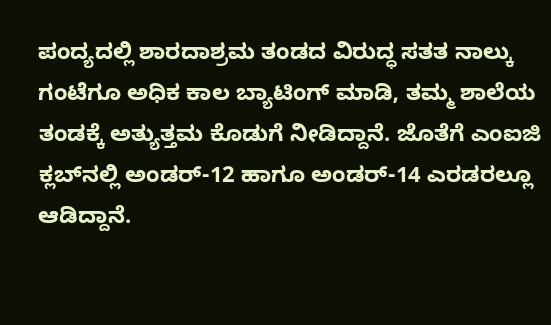ಪಂದ್ಯದಲ್ಲಿ ಶಾರದಾಶ್ರಮ ತಂಡದ ವಿರುದ್ಧ ಸತತ ನಾಲ್ಕು ಗಂಟೆಗೂ ಅಧಿಕ ಕಾಲ ಬ್ಯಾಟಿಂಗ್ ಮಾಡಿ, ತಮ್ಮ ಶಾಲೆಯ ತಂಡಕ್ಕೆ ಅತ್ಯುತ್ತಮ ಕೊಡುಗೆ ನೀಡಿದ್ದಾನೆ. ಜೊತೆಗೆ ಎಂಐಜಿ ಕ್ಲಬ್‌ನಲ್ಲಿ ಅಂಡರ್-12 ಹಾಗೂ ಅಂಡರ್-14 ಎರಡರಲ್ಲೂ ಆಡಿದ್ದಾನೆ.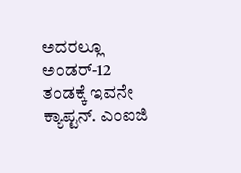ಅದರಲ್ಲೂ ಅಂಡರ್-12 ತಂಡಕ್ಕೆ ಇವನೇ ಕ್ಯಾಪ್ಟನ್‌‌. ಎಂಐಜಿ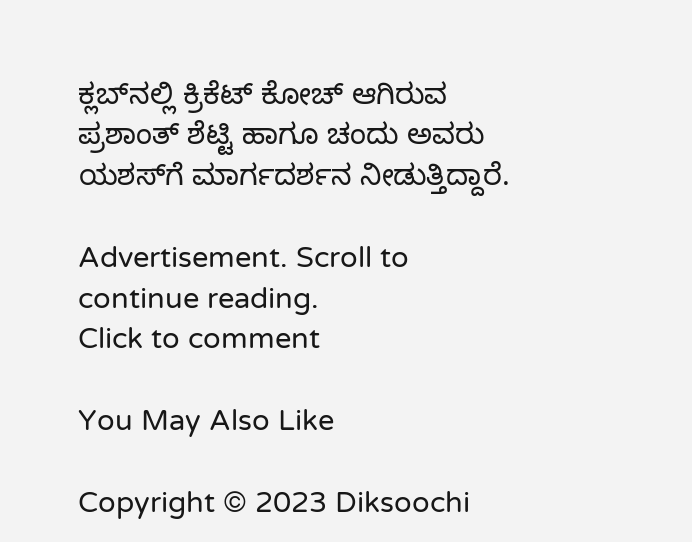ಕ್ಲಬ್‌ನಲ್ಲಿ ಕ್ರಿಕೆಟ್ ಕೋಚ್ ಆಗಿರುವ ಪ್ರಶಾಂತ್ ಶೆಟ್ಟಿ ಹಾಗೂ ಚಂದು ಅವರು ಯಶಸ್‌ಗೆ ಮಾರ್ಗದರ್ಶನ ನೀಡುತ್ತಿದ್ದಾರೆ.

Advertisement. Scroll to continue reading.
Click to comment

You May Also Like

Copyright © 2023 Diksoochi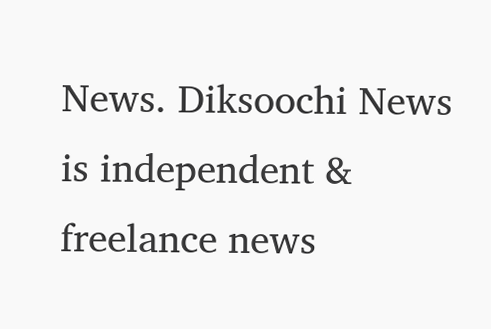News. Diksoochi News is independent & freelance news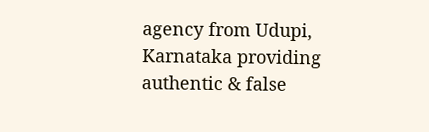agency from Udupi, Karnataka providing authentic & false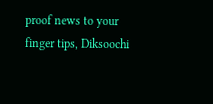proof news to your finger tips, Diksoochi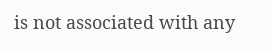is not associated with any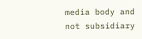media body and not subsidiary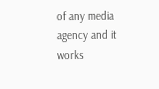of any media agency and it works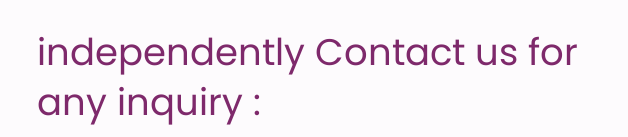independently Contact us for any inquiry :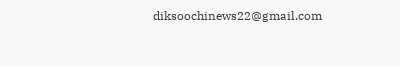diksoochinews22@gmail.com